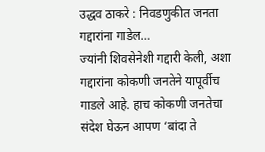उद्धव ठाकरे : निवडणुकीत जनता गद्दारांना गाडेल…
ज्यांनी शिवसेनेशी गद्दारी केली, अशा गद्दारांना कोकणी जनतेने यापूर्वीच गाडले आहे. हाच कोकणी जनतेचा संदेश घेऊन आपण ‘बांदा ते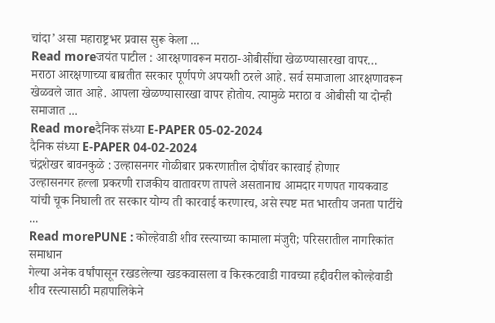चांदा’ असा महाराष्ट्रभर प्रवास सुरू केला ...
Read moreजयंत पाटील : आरक्षणावरून मराठा-ओबीसींचा खेळण्यासारखा वापर…
मराठा आरक्षणाच्या बाबतीत सरकार पूर्णपणे अपयशी ठरले आहे. सर्व समाजाला आरक्षणावरून खेळवले जात आहे. आपला खेळण्यासारखा वापर होतोय. त्यामुळे मराठा व ओबीसी या दोन्ही समाजात ...
Read moreदैनिक संध्या E-PAPER 05-02-2024
दैनिक संध्या E-PAPER 04-02-2024
चंद्रशेखर बावनकुळे : उल्हासनगर गोळीबार प्रकरणातील दोषींवर कारवाई होणार
उल्हासनगर हल्ला प्रकरणी राजकीय वातावरण तापले असतानाच आमदार गणपत गायकवाड यांची चूक निघाली तर सरकार योग्य ती कारवाई करणारच, असे स्पष्ट मत भारतीय जनता पार्टीचे ...
Read morePUNE : कोल्हेवाडी शीव रस्त्याच्या कामाला मंजुरी; परिसरातील नागरिकांत समाधान
गेल्या अनेक वर्षांपासून रखडलेल्या खडकवासला व किरकटवाडी गावच्या हद्दीवरील कोल्हेवाडी शीव रस्त्यासाठी महापालिकेने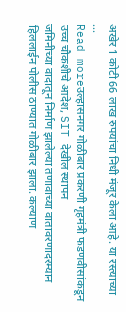अखेर 1 कोटी 66 लाख रुपयांचा निधी मंजूर केला आहे. या रस्त्याच्या ...
Read moreउल्हासनगर गोळीबार प्रकरणी गृहमंत्री फडणवीसांकडून उच्च चौकशीचे आदेश, SIT देखील स्थापन
जमिनीच्या वादातून निर्माण झालेल्या तणावाच्या वातावरणादरम्यान हिललाईन पोलीस ठाण्यात गोळीबार झाला. कल्याण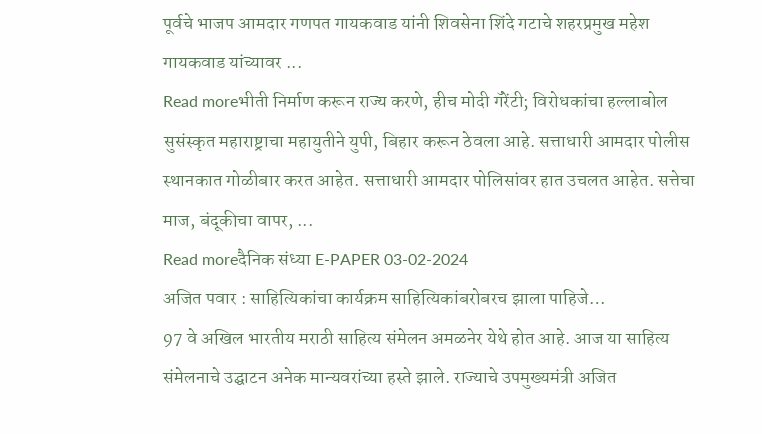पूर्वचे भाजप आमदार गणपत गायकवाड यांनी शिवसेना शिंदे गटाचे शहरप्रमुख महेश गायकवाड यांच्यावर ...
Read moreभीती निर्माण करून राज्य करणे, हीच मोदी गॅरेंटी; विरोधकांचा हल्लाबोल
सुसंस्कृत महाराष्ट्राचा महायुतीने युपी, बिहार करून ठेवला आहे. सत्ताधारी आमदार पोलीस स्थानकात गोळीबार करत आहेत. सत्ताधारी आमदार पोलिसांवर हात उचलत आहेत. सत्तेचा माज, बंदूकीचा वापर, ...
Read moreदैनिक संध्या E-PAPER 03-02-2024
अजित पवार : साहित्यिकांचा कार्यक्रम साहित्यिकांबरोबरच झाला पाहिजे…
97 वे अखिल भारतीय मराठी साहित्य संमेलन अमळनेर येथे होत आहे. आज या साहित्य संमेलनाचे उद्घाटन अनेक मान्यवरांच्या हस्ते झाले. राज्याचे उपमुख्यमंत्री अजित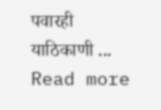पवारही याठिकाणी ...
Read more